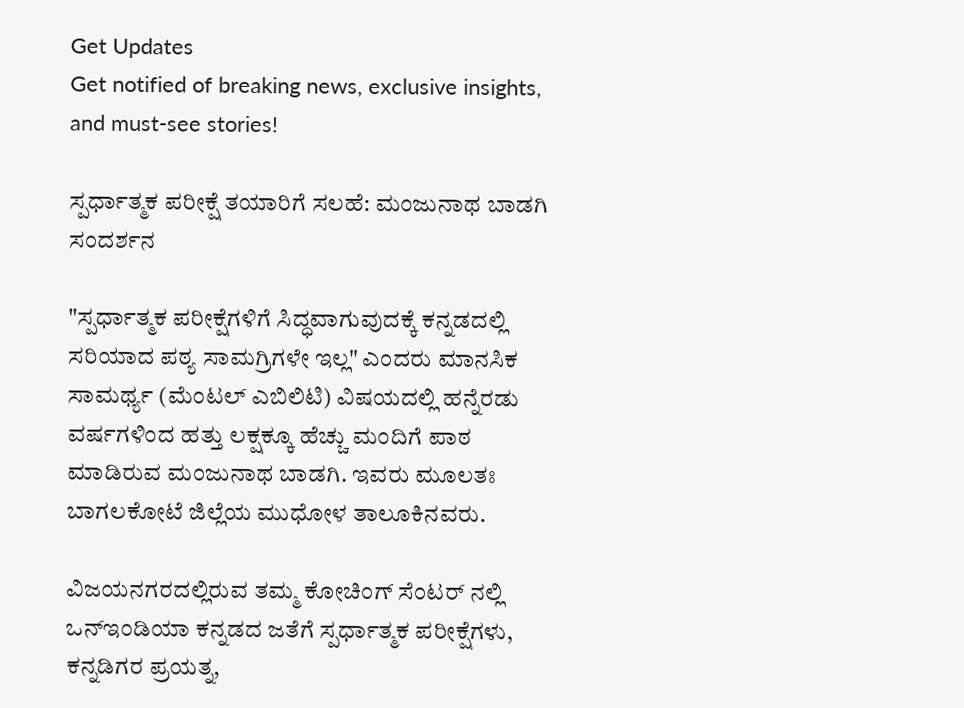Get Updates
Get notified of breaking news, exclusive insights, and must-see stories!

ಸ್ಪರ್ಧಾತ್ಮಕ ಪರೀಕ್ಷೆ ತಯಾರಿಗೆ ಸಲಹೆ: ಮಂಜುನಾಥ ಬಾಡಗಿ ಸಂದರ್ಶನ

"ಸ್ಪರ್ಧಾತ್ಮಕ ಪರೀಕ್ಷೆಗಳಿಗೆ ಸಿದ್ಧವಾಗುವುದಕ್ಕೆ ಕನ್ನಡದಲ್ಲಿ ಸರಿಯಾದ ಪಠ್ಯ ಸಾಮಗ್ರಿಗಳೇ ಇಲ್ಲ" ಎಂದರು ಮಾನಸಿಕ ಸಾಮರ್ಥ್ಯ (ಮೆಂಟಲ್ ಎಬಿಲಿಟಿ) ವಿಷಯದಲ್ಲಿ ಹನ್ನೆರಡು ವರ್ಷಗಳಿಂದ ಹತ್ತು ಲಕ್ಷಕ್ಕೂ ಹೆಚ್ಚು ಮಂದಿಗೆ ಪಾಠ ಮಾಡಿರುವ ಮಂಜುನಾಥ ಬಾಡಗಿ. ಇವರು ಮೂಲತಃ ಬಾಗಲಕೋಟೆ ಜಿಲ್ಲೆಯ ಮುಧೋಳ ತಾಲೂಕಿನವರು.

ವಿಜಯನಗರದಲ್ಲಿರುವ ತಮ್ಮ ಕೋಚಿಂಗ್ ಸೆಂಟರ್ ನಲ್ಲಿ ಒನ್ಇಂಡಿಯಾ ಕನ್ನಡದ ಜತೆಗೆ ಸ್ಪರ್ಧಾತ್ಮಕ ಪರೀಕ್ಷೆಗಳು, ಕನ್ನಡಿಗರ ಪ್ರಯತ್ನ,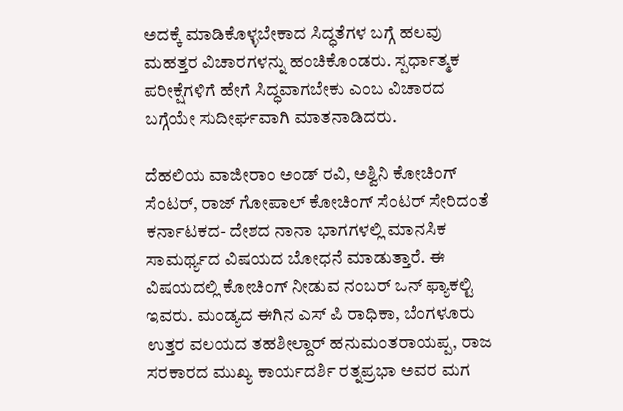ಅದಕ್ಕೆ ಮಾಡಿಕೊಳ್ಳಬೇಕಾದ ಸಿದ್ಧತೆಗಳ ಬಗ್ಗೆ ಹಲವು ಮಹತ್ತರ ವಿಚಾರಗಳನ್ನು ಹಂಚಿಕೊಂಡರು. ಸ್ಪರ್ಧಾತ್ಮಕ ಪರೀಕ್ಷೆಗಳಿಗೆ ಹೇಗೆ ಸಿದ್ಧವಾಗಬೇಕು ಎಂಬ ವಿಚಾರದ ಬಗ್ಗೆಯೇ ಸುದೀರ್ಘವಾಗಿ ಮಾತನಾಡಿದರು.

ದೆಹಲಿಯ ವಾಜೀರಾಂ ಅಂಡ್ ರವಿ, ಅಶ್ವಿನಿ ಕೋಚಿಂಗ್ ಸೆಂಟರ್, ರಾಜ್ ಗೋಪಾಲ್ ಕೋಚಿಂಗ್ ಸೆಂಟರ್ ಸೇರಿದಂತೆ ಕರ್ನಾಟಕದ- ದೇಶದ ನಾನಾ ಭಾಗಗಳಲ್ಲಿ ಮಾನಸಿಕ ಸಾಮರ್ಥ್ಯದ ವಿಷಯದ ಬೋಧನೆ ಮಾಡುತ್ತಾರೆ. ಈ ವಿಷಯದಲ್ಲಿ ಕೋಚಿಂಗ್ ನೀಡುವ ನಂಬರ್ ಒನ್ ಫ್ಯಾಕಲ್ಟಿ ಇವರು. ಮಂಡ್ಯದ ಈಗಿನ ಎಸ್ ಪಿ ರಾಧಿಕಾ, ಬೆಂಗಳೂರು ಉತ್ತರ ವಲಯದ ತಹಶೀಲ್ದಾರ್ ಹನುಮಂತರಾಯಪ್ಪ, ರಾಜ ಸರಕಾರದ ಮುಖ್ಯ ಕಾರ್ಯದರ್ಶಿ ರತ್ನಪ್ರಭಾ ಅವರ ಮಗ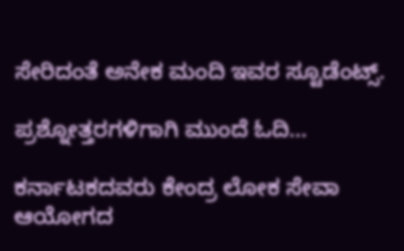ಸೇರಿದಂತೆ ಅನೇಕ ಮಂದಿ ಇವರ ಸ್ಟೂಡೆಂಟ್ಸ್.

ಪ್ರಶ್ನೋತ್ತರಗಳಿಗಾಗಿ ಮುಂದೆ ಓದಿ...

ಕರ್ನಾಟಕದವರು ಕೇಂದ್ರ ಲೋಕ ಸೇವಾ ಆಯೋಗದ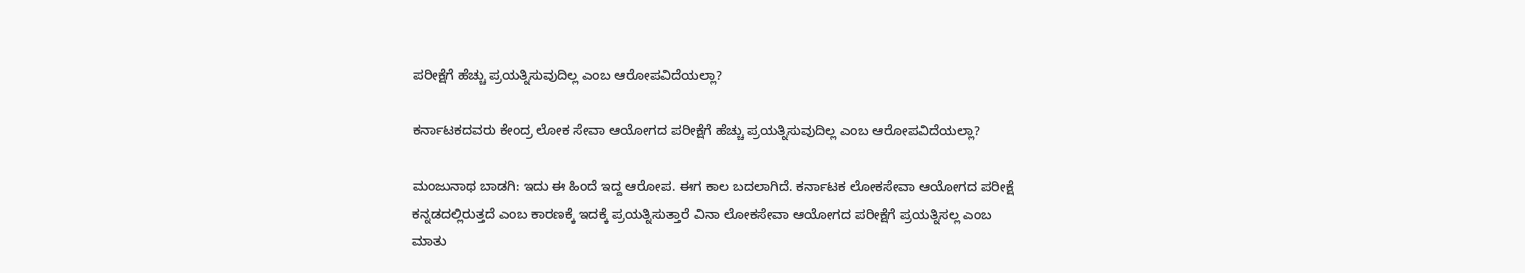ಪರೀಕ್ಷೆಗೆ ಹೆಚ್ಚು ಪ್ರಯತ್ನಿಸುವುದಿಲ್ಲ ಎಂಬ ಆರೋಪವಿದೆಯಲ್ಲಾ?

ಕರ್ನಾಟಕದವರು ಕೇಂದ್ರ ಲೋಕ ಸೇವಾ ಆಯೋಗದ ಪರೀಕ್ಷೆಗೆ ಹೆಚ್ಚು ಪ್ರಯತ್ನಿಸುವುದಿಲ್ಲ ಎಂಬ ಆರೋಪವಿದೆಯಲ್ಲಾ?

ಮಂಜುನಾಥ ಬಾಡಗಿ: ಇದು ಈ ಹಿಂದೆ ಇದ್ದ ಆರೋಪ. ಈಗ ಕಾಲ ಬದಲಾಗಿದೆ. ಕರ್ನಾಟಕ ಲೋಕಸೇವಾ ಆಯೋಗದ ಪರೀಕ್ಷೆ ಕನ್ನಡದಲ್ಲಿರುತ್ತದೆ ಎಂಬ ಕಾರಣಕ್ಕೆ ಇದಕ್ಕೆ ಪ್ರಯತ್ನಿಸುತ್ತಾರೆ ವಿನಾ ಲೋಕಸೇವಾ ಆಯೋಗದ ಪರೀಕ್ಷೆಗೆ ಪ್ರಯತ್ನಿಸಲ್ಲ ಎಂಬ ಮಾತು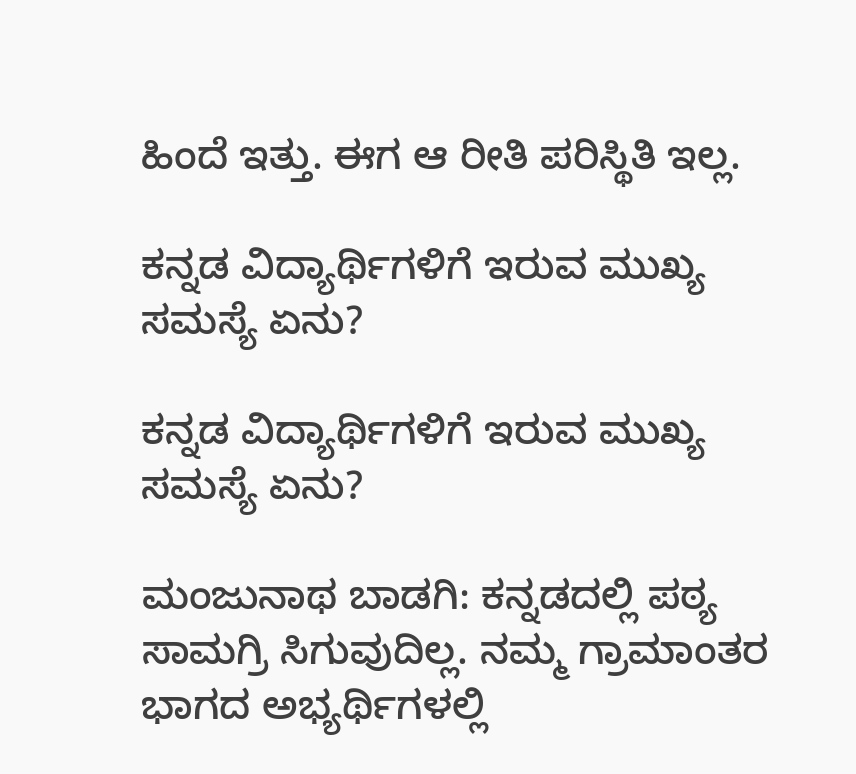ಹಿಂದೆ ಇತ್ತು. ಈಗ ಆ ರೀತಿ ಪರಿಸ್ಥಿತಿ ಇಲ್ಲ.

ಕನ್ನಡ ವಿದ್ಯಾರ್ಥಿಗಳಿಗೆ ಇರುವ ಮುಖ್ಯ ಸಮಸ್ಯೆ ಏನು?

ಕನ್ನಡ ವಿದ್ಯಾರ್ಥಿಗಳಿಗೆ ಇರುವ ಮುಖ್ಯ ಸಮಸ್ಯೆ ಏನು?

ಮಂಜುನಾಥ ಬಾಡಗಿ: ಕನ್ನಡದಲ್ಲಿ ಪಠ್ಯ ಸಾಮಗ್ರಿ ಸಿಗುವುದಿಲ್ಲ. ನಮ್ಮ ಗ್ರಾಮಾಂತರ ಭಾಗದ ಅಭ್ಯರ್ಥಿಗಳಲ್ಲಿ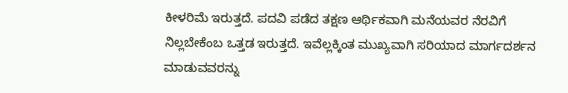ಕೀಳರಿಮೆ ಇರುತ್ತದೆ. ಪದವಿ ಪಡೆದ ತಕ್ಷಣ ಆರ್ಥಿಕವಾಗಿ ಮನೆಯವರ ನೆರವಿಗೆ ನಿಲ್ಲಬೇಕೆಂಬ ಒತ್ತಡ ಇರುತ್ತದೆ. ಇವೆಲ್ಲಕ್ಕಿಂತ ಮುಖ್ಯವಾಗಿ ಸರಿಯಾದ ಮಾರ್ಗದರ್ಶನ ಮಾಡುವವರನ್ನು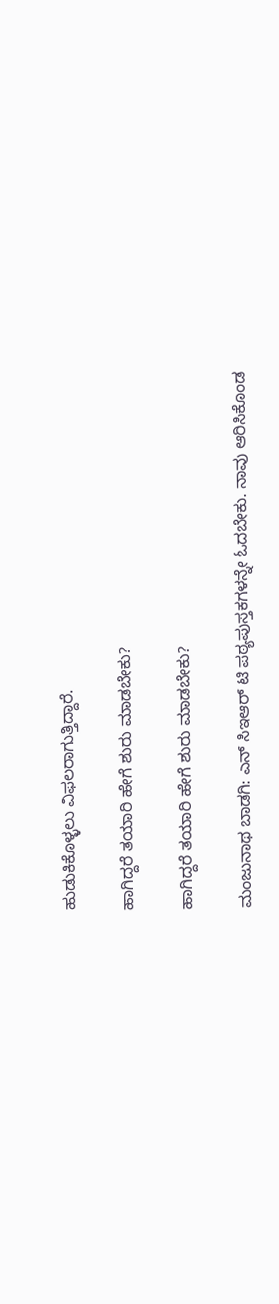ಹುಡುಕಿಕೊಳ್ಳಲು ವಿಫಲರಾಗುತ್ತಿದ್ದಾರೆ.

ಹಾಗಿದ್ದರೆ ತಯಾರಿ ಹೇಗೆ ಶುರು ಮಾಡಬೇಕು?

ಹಾಗಿದ್ದರೆ ತಯಾರಿ ಹೇಗೆ ಶುರು ಮಾಡಬೇಕು?

ಮಂಜುನಾಥ ಬಾಡಗಿ: ಎನ್ ಸಿಇಆರ್ ಟಿ ಪಠ್ಯಪುಸ್ತಕಗಳನ್ನೇ ಓದಬೇಕು. ನಾವು ಆರಿಸಿಕೊಂಡ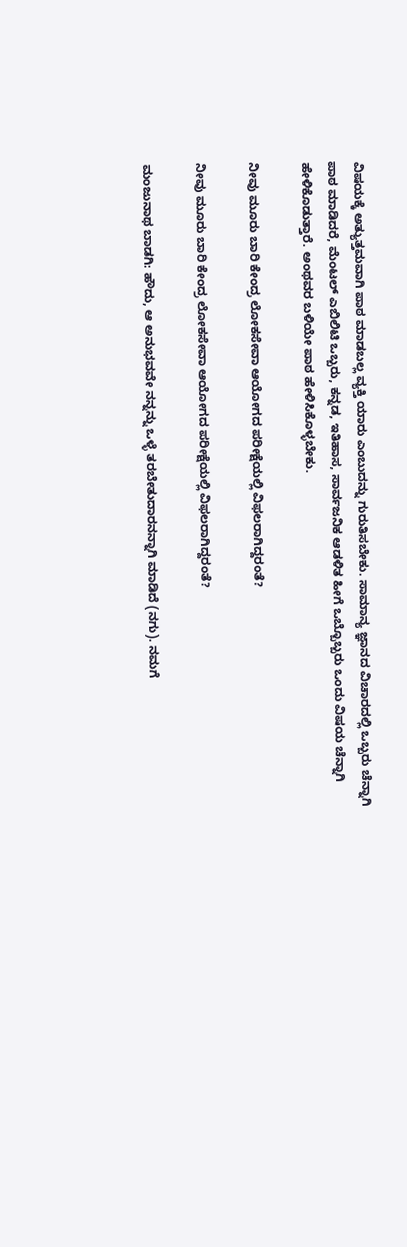ವಿಷಯಕ್ಕೆ ಅತ್ಯುತ್ತಮವಾಗಿ ಪಾಠ ಮಾಡಬಲ್ಲ ವ್ಯಕ್ತಿ ಯಾರು ಎಂಬುದನ್ನು ಗುರುತಿಸಬೇಕು. ಸಾಮಾನ್ಯ ಜ್ಞಾನದ ವಿಚಾರದಲ್ಲಿ ಒಬ್ಬರು ಚೆನ್ನಾಗಿ ಪಾಠ ಮಾಡಿದರೆ, ಮೆಂಟಲ್ ಎಬಿಲಿಟಿ ಒಬ್ಬರು, ಕನ್ನಡ, ಇತಿಹಾಸ, ಸಾರ್ವಜನಿಕ ಆಡಳಿತ ಹೀಗೆ ಒಬ್ಬೊಬ್ಬರು ಒಂದು ವಿಷಯ ಚೆನ್ನಾಗಿ ಹೇಳಿಕೊಡುತ್ತಾರೆ. ಅಂಥವರ ಬಳಿಯೇ ಪಾಠ ಹೇಳಿಸಿಕೊಳ್ಳಬೇಕು.

ನೀವು ಮೂರು ಬಾರಿ ಕೇಂದ್ರ ಲೋಕಸೇವಾ ಆಯೋಗದ ಪರೀಕ್ಷೆಯಲ್ಲಿ ವಿಫಲರಾಗಿದ್ದರಂತೆ?

ನೀವು ಮೂರು ಬಾರಿ ಕೇಂದ್ರ ಲೋಕಸೇವಾ ಆಯೋಗದ ಪರೀಕ್ಷೆಯಲ್ಲಿ ವಿಫಲರಾಗಿದ್ದರಂತೆ?

ಮಂಜುನಾಥ ಬಾಡಗಿ: ಹೌದು, ಆ ಅನುಭವವೇ ನನ್ನನ್ನು ಒಳ್ಳೆ ತರಬೇತುದಾರನನ್ನಾಗಿ ಮಾಡಿದೆ (ನಗು). ನಮಗೆ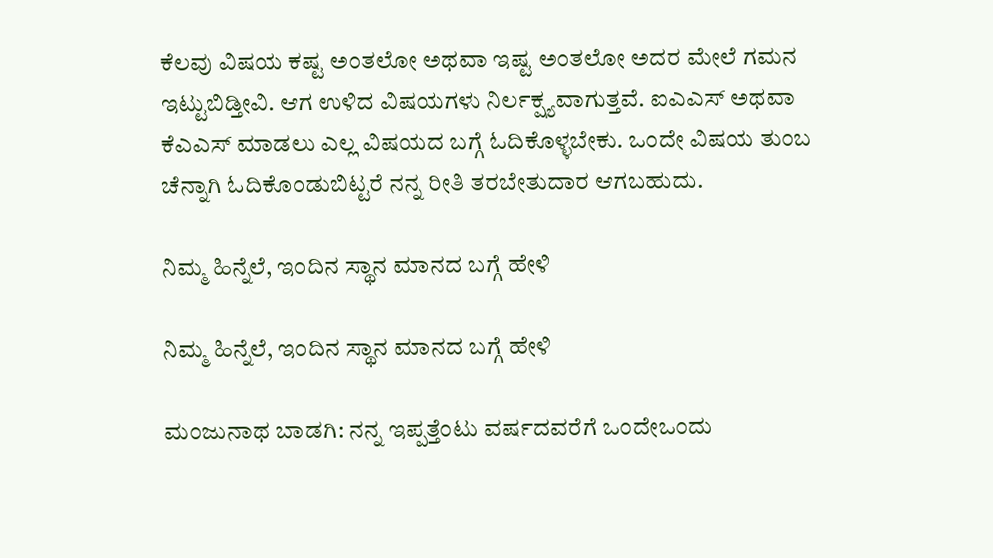ಕೆಲವು ವಿಷಯ ಕಷ್ಟ ಅಂತಲೋ ಅಥವಾ ಇಷ್ಟ ಅಂತಲೋ ಅದರ ಮೇಲೆ ಗಮನ ಇಟ್ಟುಬಿಡ್ತೀವಿ. ಆಗ ಉಳಿದ ವಿಷಯಗಳು ನಿರ್ಲಕ್ಷ್ಯವಾಗುತ್ತವೆ. ಐಎಎಸ್ ಅಥವಾ ಕೆಎಎಸ್ ಮಾಡಲು ಎಲ್ಲ ವಿಷಯದ ಬಗ್ಗೆ ಓದಿಕೊಳ್ಳಬೇಕು. ಒಂದೇ ವಿಷಯ ತುಂಬ ಚೆನ್ನಾಗಿ ಓದಿಕೊಂಡುಬಿಟ್ಟರೆ ನನ್ನ ರೀತಿ ತರಬೇತುದಾರ ಆಗಬಹುದು.

ನಿಮ್ಮ ಹಿನ್ನೆಲೆ, ಇಂದಿನ ಸ್ಥಾನ ಮಾನದ ಬಗ್ಗೆ ಹೇಳಿ

ನಿಮ್ಮ ಹಿನ್ನೆಲೆ, ಇಂದಿನ ಸ್ಥಾನ ಮಾನದ ಬಗ್ಗೆ ಹೇಳಿ

ಮಂಜುನಾಥ ಬಾಡಗಿ: ನನ್ನ ಇಪ್ಪತ್ತೆಂಟು ವರ್ಷದವರೆಗೆ ಒಂದೇಒಂದು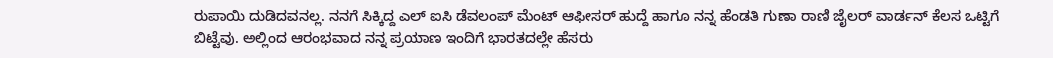ರುಪಾಯಿ ದುಡಿದವನಲ್ಲ. ನನಗೆ ಸಿಕ್ಕಿದ್ದ ಎಲ್ ಐಸಿ ಡೆವಲಂಪ್ ಮೆಂಟ್ ಆಫೀಸರ್ ಹುದ್ದೆ ಹಾಗೂ ನನ್ನ ಹೆಂಡತಿ ಗುಣಾ ರಾಣಿ ಜೈಲರ್ ವಾರ್ಡನ್ ಕೆಲಸ ಒಟ್ಟಿಗೆ ಬಿಟ್ಟೆವು. ಅಲ್ಲಿಂದ ಆರಂಭವಾದ ನನ್ನ ಪ್ರಯಾಣ ಇಂದಿಗೆ ಭಾರತದಲ್ಲೇ ಹೆಸರು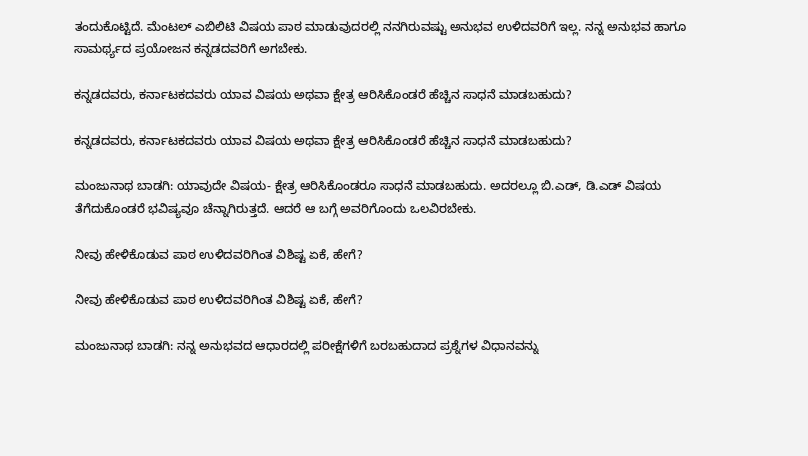ತಂದುಕೊಟ್ಟಿದೆ. ಮೆಂಟಲ್ ಎಬಿಲಿಟಿ ವಿಷಯ ಪಾಠ ಮಾಡುವುದರಲ್ಲಿ ನನಗಿರುವಷ್ಟು ಅನುಭವ ಉಳಿದವರಿಗೆ ಇಲ್ಲ. ನನ್ನ ಅನುಭವ ಹಾಗೂ ಸಾಮರ್ಥ್ಯದ ಪ್ರಯೋಜನ ಕನ್ನಡದವರಿಗೆ ಅಗಬೇಕು.

ಕನ್ನಡದವರು, ಕರ್ನಾಟಕದವರು ಯಾವ ವಿಷಯ ಅಥವಾ ಕ್ಷೇತ್ರ ಆರಿಸಿಕೊಂಡರೆ ಹೆಚ್ಚಿನ ಸಾಧನೆ ಮಾಡಬಹುದು?

ಕನ್ನಡದವರು, ಕರ್ನಾಟಕದವರು ಯಾವ ವಿಷಯ ಅಥವಾ ಕ್ಷೇತ್ರ ಆರಿಸಿಕೊಂಡರೆ ಹೆಚ್ಚಿನ ಸಾಧನೆ ಮಾಡಬಹುದು?

ಮಂಜುನಾಥ ಬಾಡಗಿ: ಯಾವುದೇ ವಿಷಯ- ಕ್ಷೇತ್ರ ಆರಿಸಿಕೊಂಡರೂ ಸಾಧನೆ ಮಾಡಬಹುದು. ಅದರಲ್ಲೂ ಬಿ.ಎಡ್, ಡಿ.ಎಡ್ ವಿಷಯ ತೆಗೆದುಕೊಂಡರೆ ಭವಿಷ್ಯವೂ ಚೆನ್ನಾಗಿರುತ್ತದೆ. ಆದರೆ ಆ ಬಗ್ಗೆ ಅವರಿಗೊಂದು ಒಲವಿರಬೇಕು.

ನೀವು ಹೇಳಿಕೊಡುವ ಪಾಠ ಉಳಿದವರಿಗಿಂತ ವಿಶಿಷ್ಟ ಏಕೆ, ಹೇಗೆ?

ನೀವು ಹೇಳಿಕೊಡುವ ಪಾಠ ಉಳಿದವರಿಗಿಂತ ವಿಶಿಷ್ಟ ಏಕೆ, ಹೇಗೆ?

ಮಂಜುನಾಥ ಬಾಡಗಿ: ನನ್ನ ಅನುಭವದ ಆಧಾರದಲ್ಲಿ ಪರೀಕ್ಷೆಗಳಿಗೆ ಬರಬಹುದಾದ ಪ್ರಶ್ನೆಗಳ ವಿಧಾನವನ್ನು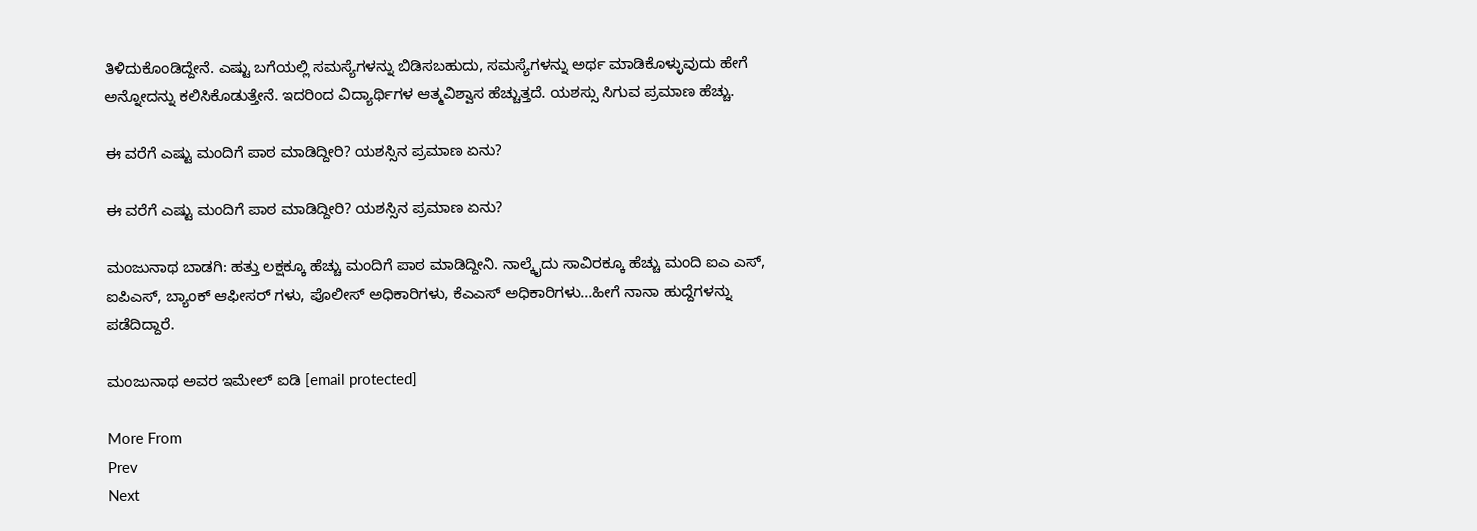ತಿಳಿದುಕೊಂಡಿದ್ದೇನೆ. ಎಷ್ಟು ಬಗೆಯಲ್ಲಿ ಸಮಸ್ಯೆಗಳನ್ನು ಬಿಡಿಸಬಹುದು, ಸಮಸ್ಯೆಗಳನ್ನು ಅರ್ಥ ಮಾಡಿಕೊಳ್ಳುವುದು ಹೇಗೆ ಅನ್ನೋದನ್ನು ಕಲಿಸಿಕೊಡುತ್ತೇನೆ. ಇದರಿಂದ ವಿದ್ಯಾರ್ಥಿಗಳ ಆತ್ಮವಿಶ್ವಾಸ ಹೆಚ್ಚುತ್ತದೆ. ಯಶಸ್ಸು ಸಿಗುವ ಪ್ರಮಾಣ ಹೆಚ್ಚು.

ಈ ವರೆಗೆ ಎಷ್ಟು ಮಂದಿಗೆ ಪಾಠ ಮಾಡಿದ್ದೀರಿ? ಯಶಸ್ಸಿನ ಪ್ರಮಾಣ ಏನು?

ಈ ವರೆಗೆ ಎಷ್ಟು ಮಂದಿಗೆ ಪಾಠ ಮಾಡಿದ್ದೀರಿ? ಯಶಸ್ಸಿನ ಪ್ರಮಾಣ ಏನು?

ಮಂಜುನಾಥ ಬಾಡಗಿ: ಹತ್ತು ಲಕ್ಷಕ್ಕೂ ಹೆಚ್ಚು ಮಂದಿಗೆ ಪಾಠ ಮಾಡಿದ್ದೀನಿ. ನಾಲ್ಕೈದು ಸಾವಿರಕ್ಕೂ ಹೆಚ್ಚು ಮಂದಿ ಐಎ ಎಸ್, ಐಪಿಎಸ್, ಬ್ಯಾಂಕ್ ಆಫೀಸರ್ ಗಳು, ಪೊಲೀಸ್ ಅಧಿಕಾರಿಗಳು, ಕೆಎಎಸ್ ಅಧಿಕಾರಿಗಳು...ಹೀಗೆ ನಾನಾ ಹುದ್ದೆಗಳನ್ನು ಪಡೆದಿದ್ದಾರೆ.

ಮಂಜುನಾಥ ಅವರ ಇಮೇಲ್ ಐಡಿ [email protected]

More From
Prev
Next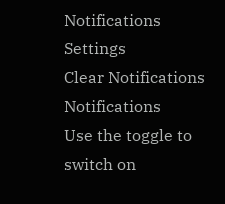Notifications
Settings
Clear Notifications
Notifications
Use the toggle to switch on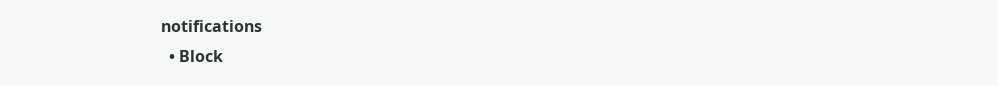notifications
  • Block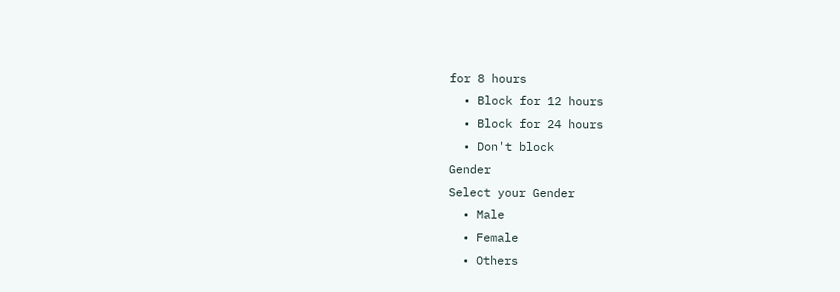for 8 hours
  • Block for 12 hours
  • Block for 24 hours
  • Don't block
Gender
Select your Gender
  • Male
  • Female
  • Others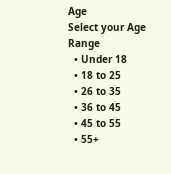Age
Select your Age Range
  • Under 18
  • 18 to 25
  • 26 to 35
  • 36 to 45
  • 45 to 55
  • 55+